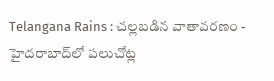Telangana Rains : చల్లబడిన వాతావరణం - హైదరాబాద్‌లో పలుచోట్ల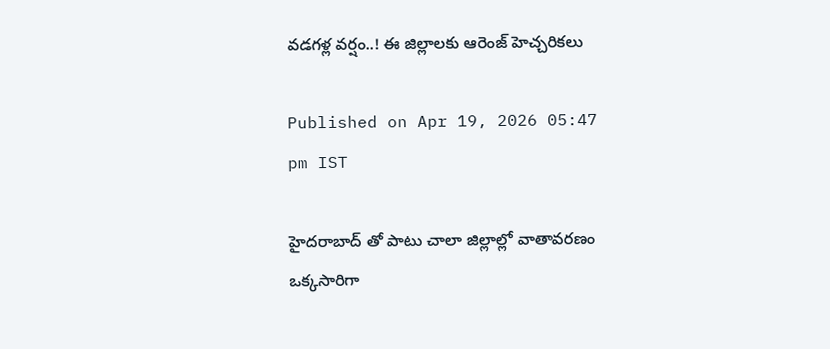వడగళ్ల వర్షం..! ఈ జిల్లాలకు ఆరెంజ్ హెచ్చరికలు

Published on Apr 19, 2026 05:47 pm IST

హైదరాబాద్ తో పాటు చాలా జిల్లాల్లో వాతావరణం ఒక్కసారిగా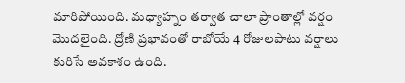మారిపోయింది. మధ్యాహ్నం తర్వాత చాలా ప్రాంతాల్లో వర్షం మొదలైంది. ద్రోణి ప్రభావంతో రాబోయే 4 రోజులపాటు వర్షాలు కురిసే అవకాశం ఉంది.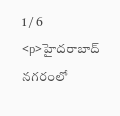1 / 6
<p>హైదరాబాద్ నగరంలో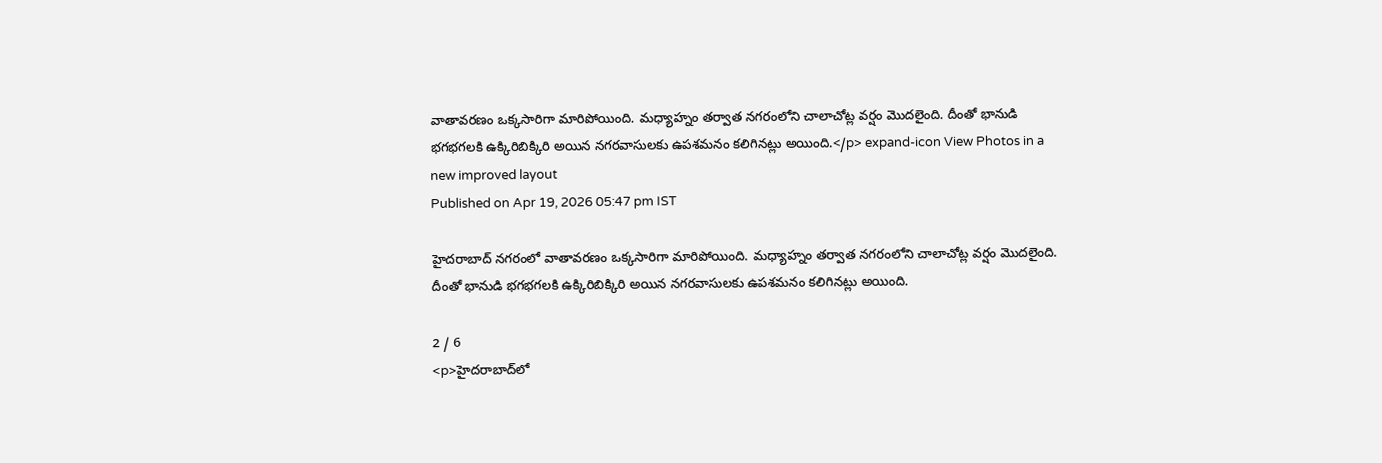వాతావరణం ఒక్కసారిగా మారిపోయింది. మధ్యాహ్నం తర్వాత నగరంలోని చాలాచోట్ల వర్షం మొదలైంది. దీంతో భానుడి భగభగలకి ఉక్కిరిబిక్కిరి అయిన నగరవాసులకు ఉపశమనం కలిగినట్లు అయింది.</p> expand-icon View Photos in a new improved layout
Published on Apr 19, 2026 05:47 pm IST

హైదరాబాద్ నగరంలో వాతావరణం ఒక్కసారిగా మారిపోయింది. మధ్యాహ్నం తర్వాత నగరంలోని చాలాచోట్ల వర్షం మొదలైంది. దీంతో భానుడి భగభగలకి ఉక్కిరిబిక్కిరి అయిన నగరవాసులకు ఉపశమనం కలిగినట్లు అయింది.

2 / 6
<p>హైదరాబాద్‌లో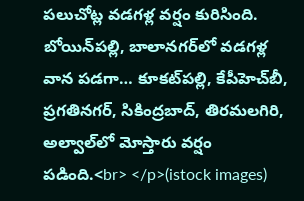పలుచోట్ల వడగళ్ల వర్షం కురిసింది. బోయిన్‌పల్లి, బాలానగర్‌లో వడగళ్ల వాన పడగా… కూకట్‌పల్లి, కేపీహెచ్‌బీ, ప్రగతినగర్‌, సికింద్రబాద్‌, తిరమలగిరి, అల్వాల్‌లో మోస్తారు వర్షం పడింది.<br> </p>(istock images)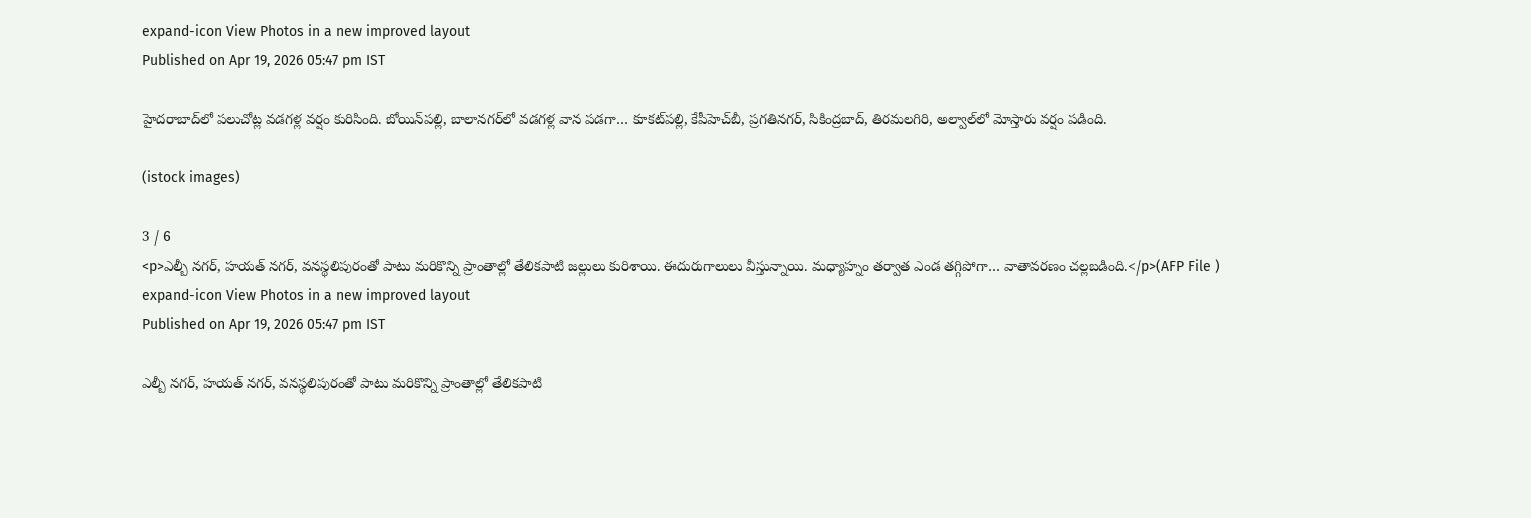expand-icon View Photos in a new improved layout
Published on Apr 19, 2026 05:47 pm IST

హైదరాబాద్‌లో పలుచోట్ల వడగళ్ల వర్షం కురిసింది. బోయిన్‌పల్లి, బాలానగర్‌లో వడగళ్ల వాన పడగా… కూకట్‌పల్లి, కేపీహెచ్‌బీ, ప్రగతినగర్‌, సికింద్రబాద్‌, తిరమలగిరి, అల్వాల్‌లో మోస్తారు వర్షం పడింది.

(istock images)

3 / 6
<p>ఎల్బీ నగర్, హయత్ నగర్, వనస్థలిపురంతో పాటు మరికొన్ని ప్రాంతాల్లో తేలికపాటి జల్లులు కురిశాయి. ఈదురుగాలులు వీస్తున్నాయి. మధ్యాహ్నం తర్వాత ఎండ తగ్గిపోగా… వాతావరణం చల్లబడింది.</p>(AFP File ) expand-icon View Photos in a new improved layout
Published on Apr 19, 2026 05:47 pm IST

ఎల్బీ నగర్, హయత్ నగర్, వనస్థలిపురంతో పాటు మరికొన్ని ప్రాంతాల్లో తేలికపాటి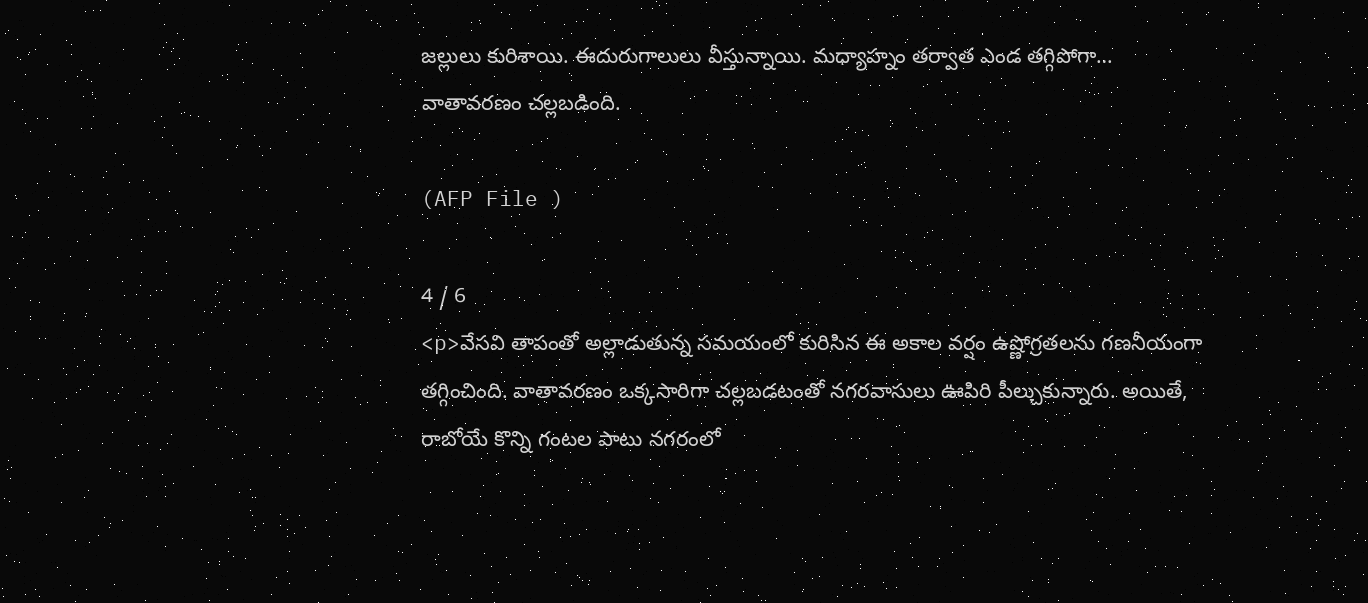జల్లులు కురిశాయి. ఈదురుగాలులు వీస్తున్నాయి. మధ్యాహ్నం తర్వాత ఎండ తగ్గిపోగా… వాతావరణం చల్లబడింది.

(AFP File )

4 / 6
<p>వేసవి తాపంతో అల్లాడుతున్న సమయంలో కురిసిన ఈ అకాల వర్షం ఉష్ణోగ్రతలను గణనీయంగా తగ్గించింది. వాతావరణం ఒక్కసారిగా చల్లబడటంతో నగరవాసులు ఊపిరి పీల్చుకున్నారు. అయితే, రాబోయే కొన్ని గంటల పాటు నగరంలో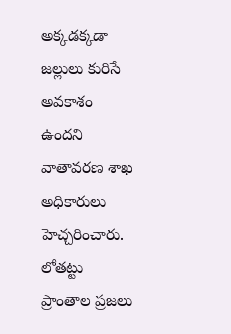అక్కడక్కడా జల్లులు కురిసే అవకాశం ఉందని వాతావరణ శాఖ అధికారులు హెచ్చరించారు. లోతట్టు ప్రాంతాల ప్రజలు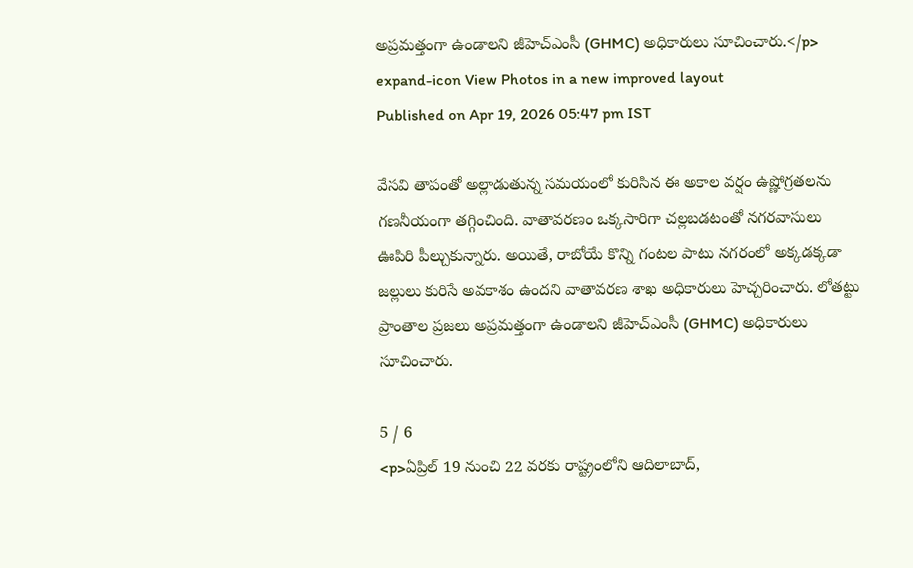అప్రమత్తంగా ఉండాలని జీహెచ్‌ఎంసీ (GHMC) అధికారులు సూచించారు.</p> expand-icon View Photos in a new improved layout
Published on Apr 19, 2026 05:47 pm IST

వేసవి తాపంతో అల్లాడుతున్న సమయంలో కురిసిన ఈ అకాల వర్షం ఉష్ణోగ్రతలను గణనీయంగా తగ్గించింది. వాతావరణం ఒక్కసారిగా చల్లబడటంతో నగరవాసులు ఊపిరి పీల్చుకున్నారు. అయితే, రాబోయే కొన్ని గంటల పాటు నగరంలో అక్కడక్కడా జల్లులు కురిసే అవకాశం ఉందని వాతావరణ శాఖ అధికారులు హెచ్చరించారు. లోతట్టు ప్రాంతాల ప్రజలు అప్రమత్తంగా ఉండాలని జీహెచ్‌ఎంసీ (GHMC) అధికారులు సూచించారు.

5 / 6
<p>ఏప్రిల్ 19 నుంచి 22 వరకు రాష్ట్రంలోని ఆదిలాబాద్,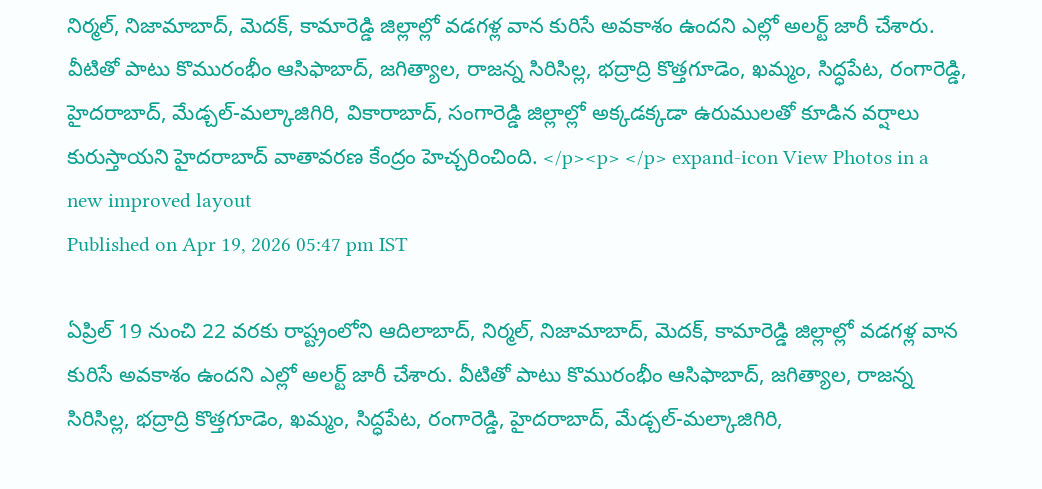నిర్మల్, నిజామాబాద్, మెదక్, కామారెడ్డి జిల్లాల్లో వడగళ్ల వాన కురిసే అవకాశం ఉందని ఎల్లో అలర్ట్ జారీ చేశారు. వీటితో పాటు కొమురంభీం ఆసిఫాబాద్, జగిత్యాల, రాజన్న సిరిసిల్ల, భద్రాద్రి కొత్తగూడెం, ఖమ్మం, సిద్ధపేట, రంగారెడ్డి, హైదరాబాద్, మేడ్చల్-మల్కాజిగిరి, వికారాబాద్, సంగారెడ్డి జిల్లాల్లో అక్కడక్కడా ఉరుములతో కూడిన వర్షాలు కురుస్తాయని హైదరాబాద్ వాతావరణ కేంద్రం హెచ్చరించింది. </p><p> </p> expand-icon View Photos in a new improved layout
Published on Apr 19, 2026 05:47 pm IST

ఏప్రిల్ 19 నుంచి 22 వరకు రాష్ట్రంలోని ఆదిలాబాద్, నిర్మల్, నిజామాబాద్, మెదక్, కామారెడ్డి జిల్లాల్లో వడగళ్ల వాన కురిసే అవకాశం ఉందని ఎల్లో అలర్ట్ జారీ చేశారు. వీటితో పాటు కొమురంభీం ఆసిఫాబాద్, జగిత్యాల, రాజన్న సిరిసిల్ల, భద్రాద్రి కొత్తగూడెం, ఖమ్మం, సిద్ధపేట, రంగారెడ్డి, హైదరాబాద్, మేడ్చల్-మల్కాజిగిరి,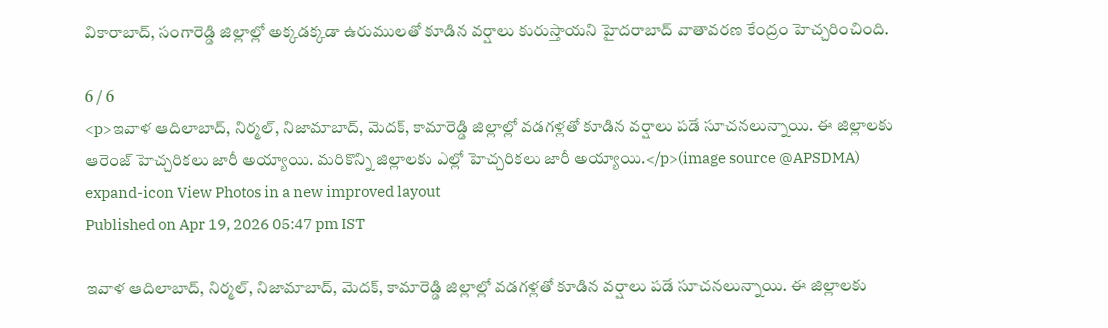వికారాబాద్, సంగారెడ్డి జిల్లాల్లో అక్కడక్కడా ఉరుములతో కూడిన వర్షాలు కురుస్తాయని హైదరాబాద్ వాతావరణ కేంద్రం హెచ్చరించింది.

6 / 6
<p>ఇవాళ ఆదిలాబాద్, నిర్మల్, నిజామాబాద్, మెదక్, కామారెడ్డి జిల్లాల్లో వడగళ్లతో కూడిన వర్షాలు పడే సూచనలున్నాయి. ఈ జిల్లాలకు ఆరెంజ్ హెచ్చరికలు జారీ అయ్యాయి. మరికొన్ని జిల్లాలకు ఎల్లో హెచ్చరికలు జారీ అయ్యాయి.</p>(image source @APSDMA) expand-icon View Photos in a new improved layout
Published on Apr 19, 2026 05:47 pm IST

ఇవాళ ఆదిలాబాద్, నిర్మల్, నిజామాబాద్, మెదక్, కామారెడ్డి జిల్లాల్లో వడగళ్లతో కూడిన వర్షాలు పడే సూచనలున్నాయి. ఈ జిల్లాలకు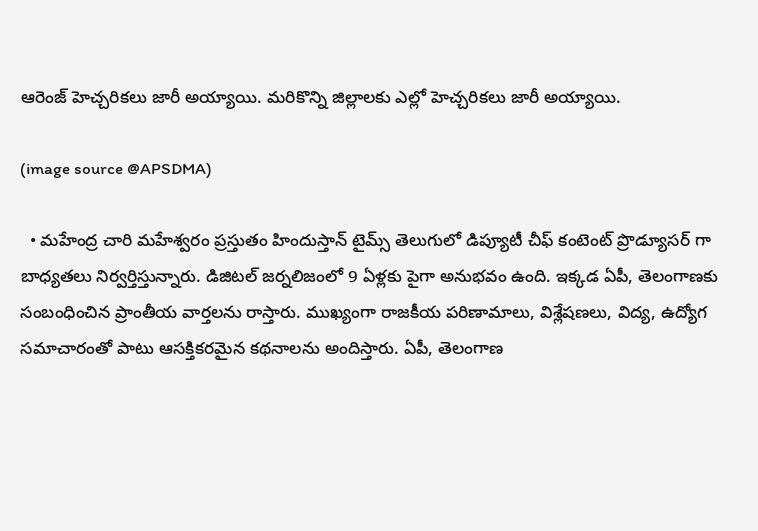ఆరెంజ్ హెచ్చరికలు జారీ అయ్యాయి. మరికొన్ని జిల్లాలకు ఎల్లో హెచ్చరికలు జారీ అయ్యాయి.

(image source @APSDMA)

  • మహేంద్ర చారి మహేశ్వరం ప్రస్తుతం హిందుస్తాన్ టైమ్స్ తెలుగులో డిప్యూటీ చీఫ్ కంటెంట్ ప్రొడ్యూసర్ గా బాధ్యతలు నిర్వర్తిస్తున్నారు. డిజిటల్ జర్నలిజంలో 9 ఏళ్లకు పైగా అనుభవం ఉంది. ఇక్కడ ఏపీ, తెలంగాణకు సంబంధించిన ప్రాంతీయ వార్తలను రాస్తారు. ముఖ్యంగా రాజకీయ పరిణామాలు, విశ్లేషణలు, విద్య, ఉద్యోగ సమాచారంతో పాటు ఆసక్తికరమైన కథనాలను అందిస్తారు. ఏపీ, తెలంగాణ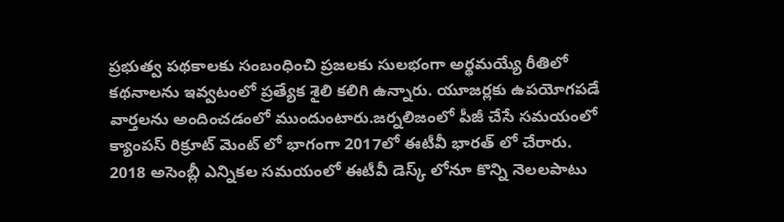ప్రభుత్వ పథకాలకు సంబంధించి ప్రజలకు సులభంగా అర్థమయ్యే రీతిలో కథనాలను ఇవ్వటంలో ప్రత్యేక శైలి కలిగి ఉన్నారు. యూజర్లకు ఉపయోగపడే వార్తలను అందించడంలో ముందుంటారు.జర్నలిజంలో పీజీ చేసే సమయంలో క్యాంపస్ రిక్రూట్ మెంట్ లో భాగంగా 2017లో ఈటీవీ భారత్ లో చేరారు. 2018 అసెంబ్లీ ఎన్నికల సమయంలో ఈటీవీ డెస్క్ లోనూ కొన్ని నెలలపాటు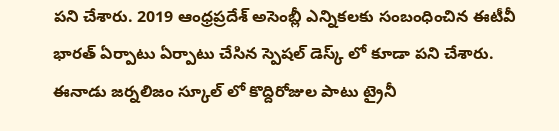పని చేశారు. 2019 ఆంధ్రప్రదేశ్ అసెంబ్లీ ఎన్నికలకు సంబంధించిన ఈటీవీ భారత్ ఏర్పాటు ఏర్పాటు చేసిన స్పెషల్ డెస్క్ లో కూడా పని చేశారు. ఈనాడు జర్నలిజం స్కూల్ లో కొద్దిరోజుల పాటు ట్రైనీ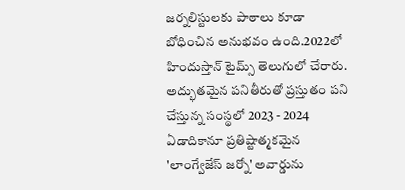జర్నలిస్టులకు పాఠాలు కూడా బోధించిన అనుభవం ఉంది.2022లో హిందుస్తాన్ టైమ్స్ తెలుగులో చేరారు. అద్భుతమైన పనితీరుతో ప్రస్తుతం పని చేస్తున్న సంస్థలో 2023 - 2024 ఏడాదికానూ ప్రతిష్టాత్మకమైన 'లాంగ్వేజేస్ జర్నో' అవార్డును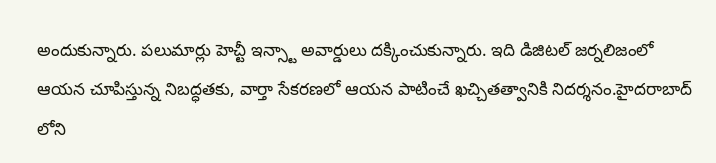అందుకున్నారు. పలుమార్లు హెచ్టీ ఇన్స్టా అవార్డులు దక్కించుకున్నారు. ఇది డిజిటల్ జర్నలిజంలో ఆయన చూపిస్తున్న నిబద్ధతకు, వార్తా సేకరణలో ఆయన పాటించే ఖచ్చితత్వానికి నిదర్శనం.హైదరాబాద్ లోని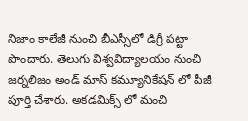నిజాం కాలేజీ నుంచి బీఎస్సీలో డిగ్రీ పట్టా పొందారు. తెలుగు విశ్వవిద్యాలయం నుంచి జర్నలిజం అండ్ మాస్ కమ్యూనికేషన్ లో పీజీ పూర్తి చేశారు. అకడమిక్స్ లో మంచి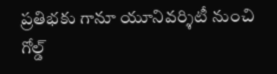ప్రతిభకు గానూ యూనివర్శిటీ నుంచి గోల్డ్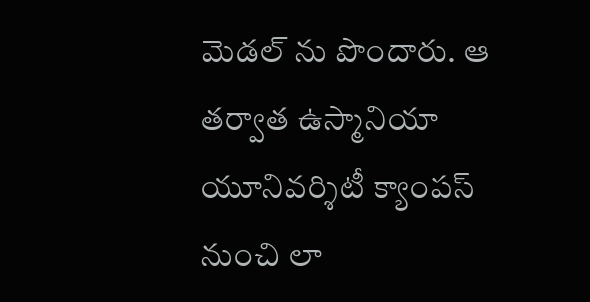మెడల్ ను పొందారు. ఆ తర్వాత ఉస్మానియా యూనివర్శిటీ క్యాంపస్ నుంచి లా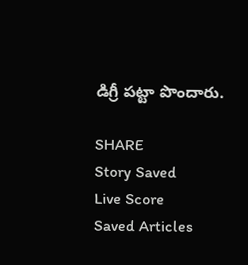డిగ్రీ పట్టా పొందారు.

SHARE
Story Saved
Live Score
Saved Articles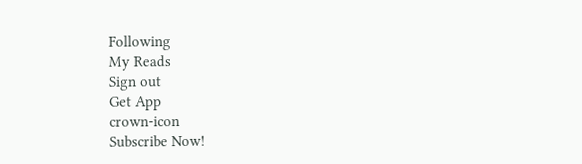Following
My Reads
Sign out
Get App
crown-icon
Subscribe Now!